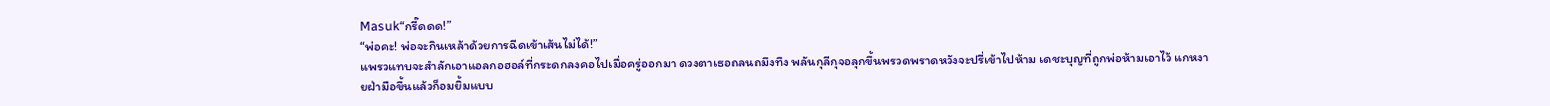Masuk“กรี๊ดดด!”
“พ่อคะ! พ่อจะกินเหล้าด้วยการฉีดเข้าเส้นไม่ได้!”
แพรวแทบจะสำลักเอาแอลกอฮอล์ที่กระดกลงคอไปเมื่อครู่ออกมา ดวงตาเธอถลนถมึงทึง พลันกุลีกุจอลุกขึ้นพรวดพราดหวังจะปรี่เข้าไปห้าม เดชะบุญที่ถูกพ่อห้ามเอาไว้ แกหงายฝ่ามือขึ้นแล้วก็อมยิ้มแบบ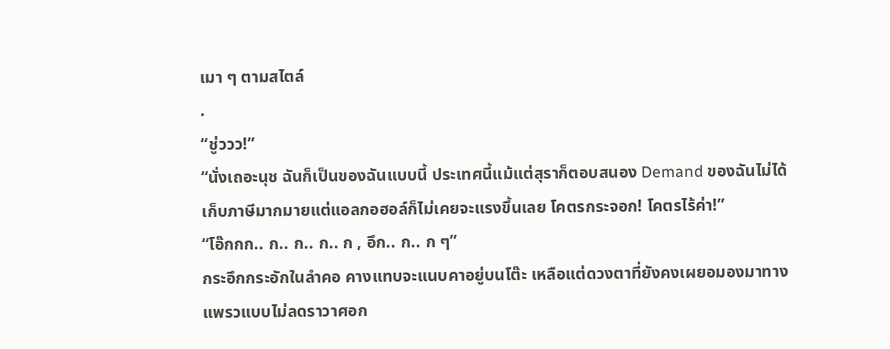เมา ๆ ตามสไตล์
.
“ชู่ววว!”
“นั่งเถอะนุช ฉันก็เป็นของฉันแบบนี้ ประเทศนี้แม้แต่สุราก็ตอบสนอง Demand ของฉันไม่ได้ เก็บภาษีมากมายแต่แอลกอฮอล์ก็ไม่เคยจะแรงขึ้นเลย โคตรกระจอก! โคตรไร้ค่า!”
“โอ๊กกก.. ก.. ก.. ก.. ก , อึก.. ก.. ก ๆ”
กระอึกกระอักในลำคอ คางแทบจะแนบคาอยู่บนโต๊ะ เหลือแต่ดวงตาที่ยังคงเผยอมองมาทางแพรวแบบไม่ลดราวาศอก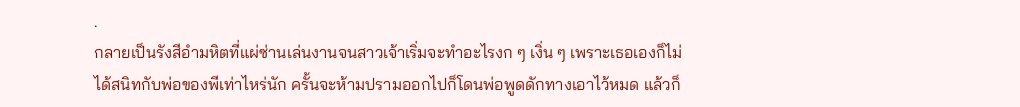.
กลายเป็นรังสีอำมหิตที่แผ่ซ่านเล่นงานจนสาวเจ้าเริ่มจะทำอะไรงก ๆ เงิ่น ๆ เพราะเธอเองก็ไม่ได้สนิทกับพ่อของพีเท่าไหร่นัก ครั้นจะห้ามปรามออกไปก็โดนพ่อพูดดักทางเอาไว้หมด แล้วก็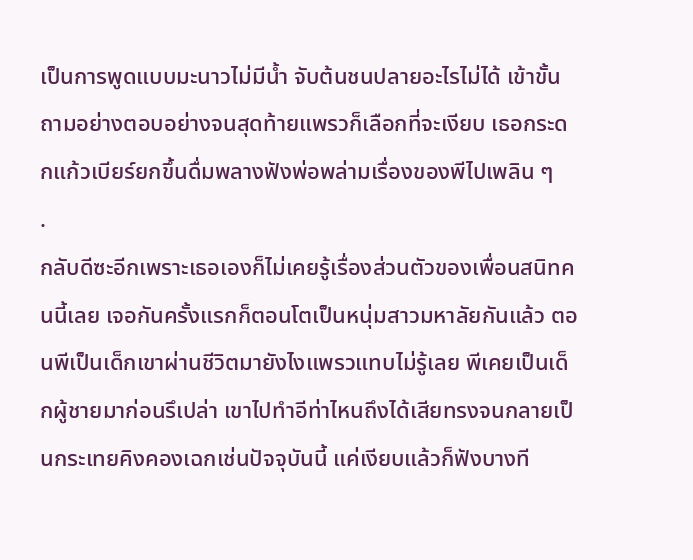เป็นการพูดแบบมะนาวไม่มีน้ำ จับต้นชนปลายอะไรไม่ได้ เข้าขั้นถามอย่างตอบอย่างจนสุดท้ายแพรวก็เลือกที่จะเงียบ เธอกระดกแก้วเบียร์ยกขึ้นดื่มพลางฟังพ่อพล่ามเรื่องของพีไปเพลิน ๆ
.
กลับดีซะอีกเพราะเธอเองก็ไม่เคยรู้เรื่องส่วนตัวของเพื่อนสนิทคนนี้เลย เจอกันครั้งแรกก็ตอนโตเป็นหนุ่มสาวมหาลัยกันแล้ว ตอนพีเป็นเด็กเขาผ่านชีวิตมายังไงแพรวแทบไม่รู้เลย พีเคยเป็นเด็กผู้ชายมาก่อนรึเปล่า เขาไปทำอีท่าไหนถึงได้เสียทรงจนกลายเป็นกระเทยคิงคองเฉกเช่นปัจจุบันนี้ แค่เงียบแล้วก็ฟังบางที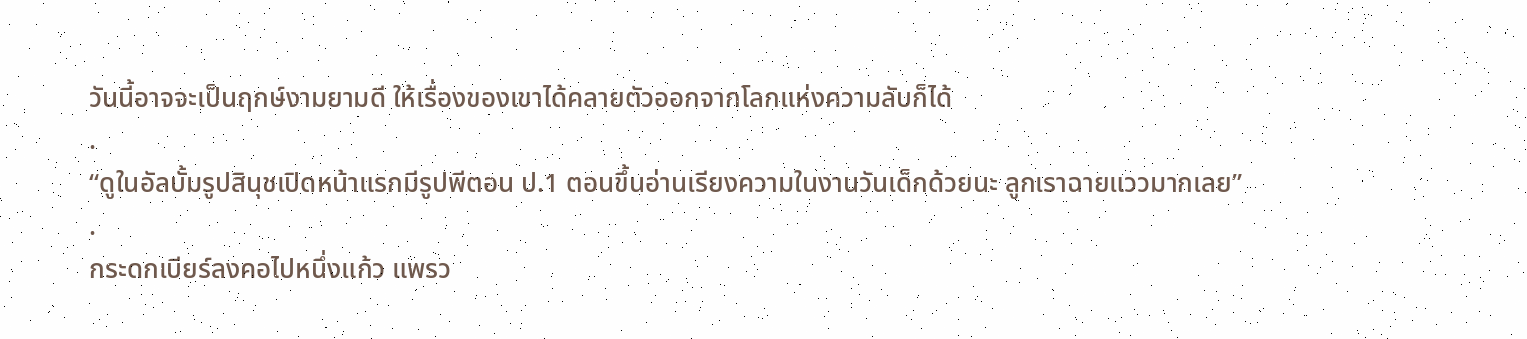วันนี้อาจจะเป็นฤกษ์งามยามดี ให้เรื่องของเขาได้คลายตัวออกจากโลกแห่งความลับก็ได้
.
“ดูในอัลบั้มรูปสินุชเปิดหน้าแรกมีรูปพีตอน ป.1 ตอนขึ้นอ่านเรียงความในงานวันเด็กด้วยนะ ลูกเราฉายแววมากเลย”
.
กระดกเบียร์ลงคอไปหนึ่งแก้ว แพรว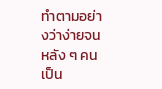ทำตามอย่างว่าง่ายจนหลัง ๆ คนเป็น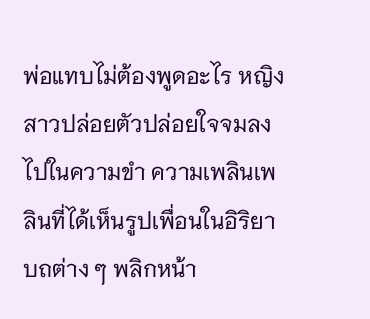พ่อแทบไม่ต้องพูดอะไร หญิงสาวปล่อยตัวปล่อยใจจมลงไปในความขำ ความเพลินเพลินที่ได้เห็นรูปเพื่อนในอิริยาบถต่าง ๆ พลิกหน้า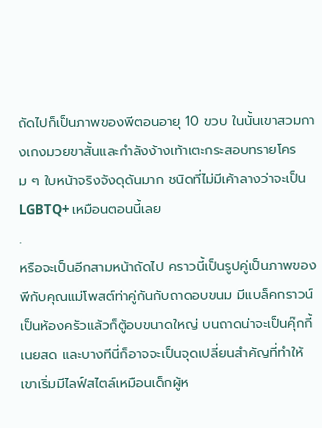ถัดไปก็เป็นภาพของพีตอนอายุ 10 ขวบ ในนั้นเขาสวมกางเกงมวยขาสั้นและกำลังง้างเท้าเตะกระสอบทรายโครม ๆ ใบหน้าจริงจังดุดันมาก ชนิดที่ไม่มีเค้าลางว่าจะเป็น LGBTQ+ เหมือนตอนนี้เลย
.
หรือจะเป็นอีกสามหน้าถัดไป คราวนี้เป็นรูปคู่เป็นภาพของพีกับคุณแม่โพสต์ท่าคู่กันกับถาดอบขนม มีแบล็คกราวน์เป็นห้องครัวแล้วก็ตู้อบขนาดใหญ่ บนถาดน่าจะเป็นคุ๊กกี้เนยสด และบางทีนี่ก็อาจจะเป็นจุดเปลี่ยนสำคัญที่ทำให้เขาเริ่มมีไลฟ์สไตล์เหมือนเด็กผู้ห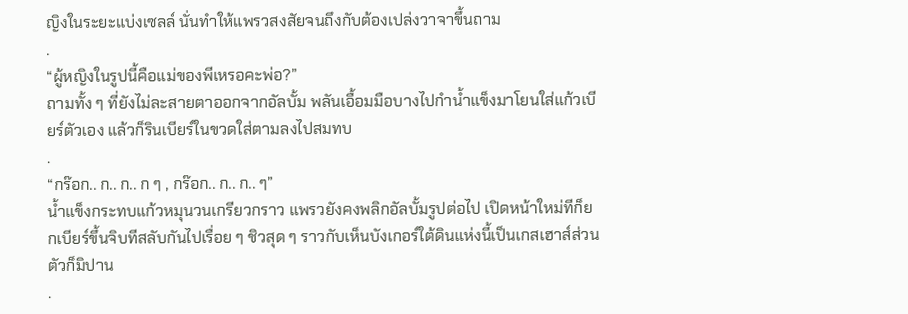ญิงในระยะแบ่งเซลล์ นั่นทำให้แพรวสงสัยจนถึงกับต้องเปล่งวาจาขึ้นถาม
.
“ผู้หญิงในรูปนี้คือแม่ของพีเหรอคะพ่อ?”
ถามทั้ง ๆ ที่ยังไม่ละสายตาออกจากอัลบั้ม พลันเอื้อมมือบางไปกำน้ำแข็งมาโยนใส่แก้วเบียร์ตัวเอง แล้วก็รินเบียร์ในขวดใส่ตามลงไปสมทบ
.
“กร๊อก.. ก.. ก.. ก ๆ , กร๊อก.. ก.. ก.. ๆ”
น้ำแข็งกระทบแก้วหมุนวนเกรียวกราว แพรวยังคงพลิกอัลบั้มรูปต่อไป เปิดหน้าใหม่ทีก็ยกเบียร์ขึ้นจิบทีสลับกันไปเรื่อย ๆ ชิวสุด ๆ ราวกับเห็นบังเกอร์ใต้ดินแห่งนี้เป็นเกสเฮาส์ส่วนตัวก็มิปาน
.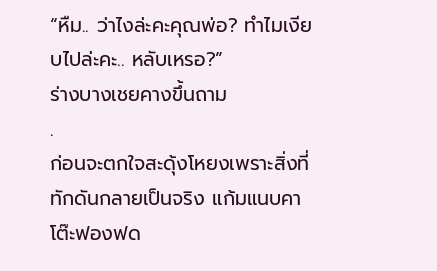“หืม.. ว่าไงล่ะคะคุณพ่อ? ทำไมเงียบไปล่ะคะ.. หลับเหรอ?”
ร่างบางเชยคางขึ้นถาม
.
ก่อนจะตกใจสะดุ้งโหยงเพราะสิ่งที่ทักดันกลายเป็นจริง แก้มแนบคาโต๊ะฟองฟด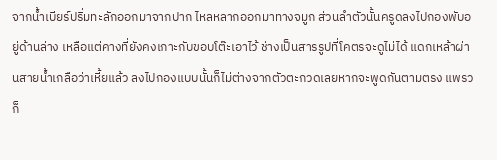จากน้ำเบียร์ปริ่มทะลักออกมาจากปาก ไหลหลากออกมาทางจมูก ส่วนลำตัวนั้นครูดลงไปกองพับอยู่ด้านล่าง เหลือแต่คางที่ยังคงเกาะกับขอบโต๊ะเอาไว้ ช่างเป็นสารรูปที่โคตรจะดูไม่ได้ แดกเหล้าผ่านสายน้ำเกลือว่าเหี้ยแล้ว ลงไปกองแบบนั้นก็ไม่ต่างจากตัวตะกวดเลยหากจะพูดกันตามตรง แพรวก็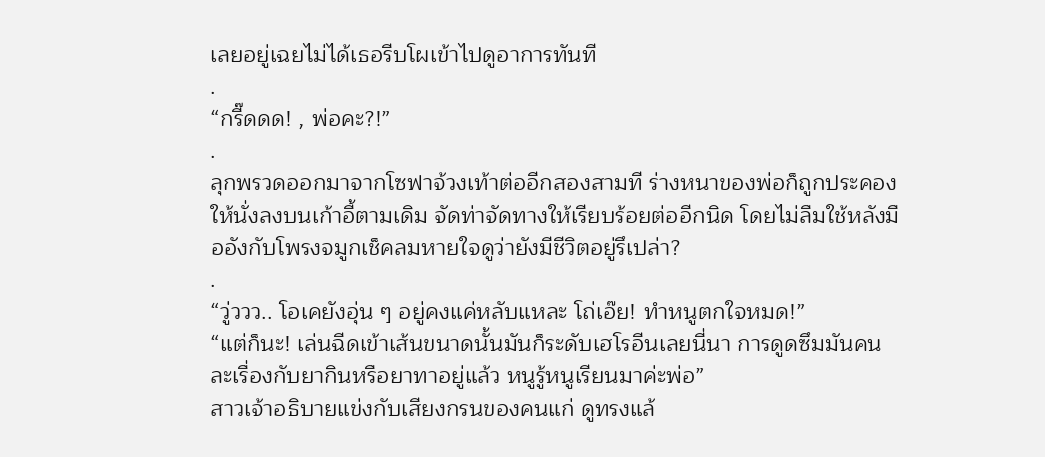เลยอยู่เฉยไม่ได้เธอรีบโผเข้าไปดูอาการทันที
.
“กรี๊ดดด! , พ่อคะ?!”
.
ลุกพรวดออกมาจากโซฟาจ้วงเท้าต่ออีกสองสามที ร่างหนาของพ่อก็ถูกประคองให้นั่งลงบนเก้าอี้ตามเดิม จัดท่าจัดทางให้เรียบร้อยต่ออีกนิด โดยไม่ลืมใช้หลังมืออังกับโพรงจมูกเช็คลมหายใจดูว่ายังมีชีวิตอยู่รึเปล่า?
.
“วู่ววว.. โอเคยังอุ่น ๆ อยู่คงแค่หลับแหละ โถ่เอ๊ย! ทำหนูตกใจหมด!”
“แต่ก็นะ! เล่นฉีดเข้าเส้นขนาดนั้นมันก็ระดับเฮโรอีนเลยนี่นา การดูดซึมมันคนละเรื่องกับยากินหรือยาทาอยู่แล้ว หนูรู้หนูเรียนมาค่ะพ่อ”
สาวเจ้าอธิบายแข่งกับเสียงกรนของคนแก่ ดูทรงแล้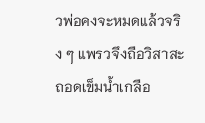วพ่อคงจะหมดแล้วจริง ๆ แพรวจึงถือวิสาสะถอดเข็มน้ำเกลือ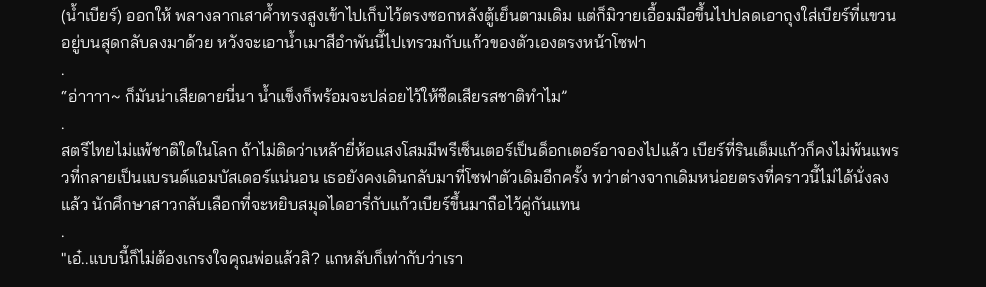(น้ำเบียร์) ออกให้ พลางลากเสาค้ำทรงสูงเข้าไปเก็บไว้ตรงซอกหลังตู้เย็นตามเดิม แต่ก็มิวายเอื้อมมือขึ้นไปปลดเอาถุงใส่เบียร์ที่แขวนอยู่บนสุดกลับลงมาด้วย หวังจะเอาน้ำเมาสีอำพันนี้ไปเทรวมกับแก้วของตัวเองตรงหน้าโซฟา
.
“อ่าาาา~ ก็มันน่าเสียดายนี่นา น้ำแข็งก็พร้อมจะปล่อยไว้ให้ชืดเสียรสชาติทำไม”
.
สตรีไทยไม่แพ้ชาติใดในโลก ถ้าไม่ติดว่าเหล้ายี่ห้อแสงโสมมีพรีเซ็นเตอร์เป็นด็อกเตอร์อาจองไปแล้ว เบียร์ที่รินเต็มแก้วก็คงไม่พ้นแพรวที่กลายเป็นแบรนด์แอมบัสเดอร์แน่นอน เธอยังคงเดินกลับมาที่โซฟาตัวเดิมอีกครั้ง ทว่าต่างจากเดิมหน่อยตรงที่คราวนี้ไม่ได้นั่งลงแล้ว นักศึกษาสาวกลับเลือกที่จะหยิบสมุดไดอารี่กับแก้วเบียร์ขึ้นมาถือไว้คู่กันแทน
.
"เอ๋..แบบนี้ก็ไม่ต้องเกรงใจคุณพ่อแล้วสิ? แกหลับก็เท่ากับว่าเรา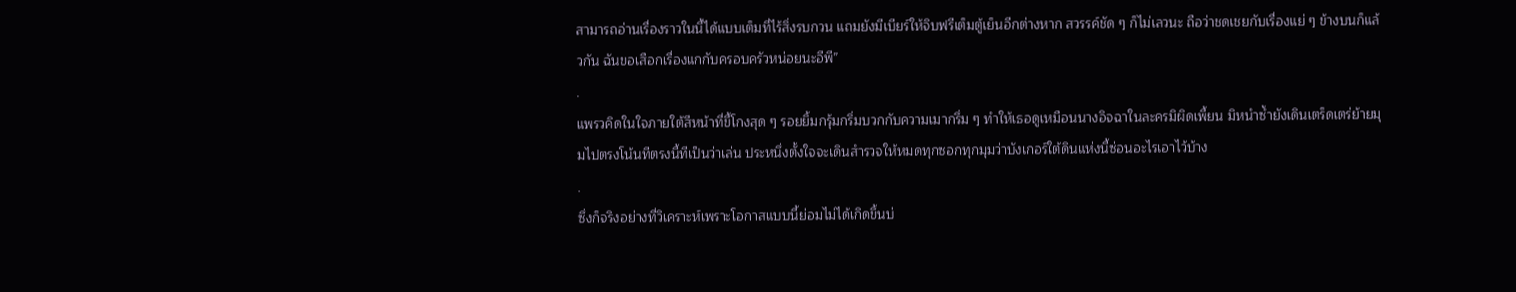สามารถอ่านเรื่องราวในนี้ได้แบบเต็มที่ไร้สิ่งรบกวน แถมยังมีเบียร์ให้จิบฟรีเต็มตู้เย็นอีกต่างหาก สวรรค์ชัด ๆ ก็ไม่เลวนะ ถือว่าชดเชยกับเรื่องแย่ ๆ ข้างบนก็แล้วกัน ฉันขอเสือกเรื่องแกกับครอบครัวหน่อยนะอีพี”
.
แพรวคิดในใจภายใต้สีหน้าที่ขี้โกงสุด ๆ รอยยิ้มกรุ้มกริ่มบวกกับความเมากรึ่ม ๆ ทำให้เธอดูเหมือนนางอิจฉาในละครมิผิดเพี้ยน มิหนำซ้ำยังเดินเตร็ดเตร่ย้ายมุมไปตรงโน้นทีตรงนี้ทีเป็นว่าเล่น ประหนึ่งตั้งใจจะเดินสำรวจให้หมดทุกซอกทุกมุมว่าบังเกอร์ใต้ดินแห่งนี้ซ่อนอะไรเอาไว้บ้าง
.
ซึ่งก็จริงอย่างที่วิเคราะห์เพราะโอกาสแบบนี้ย่อมไม่ได้เกิดขึ้นบ่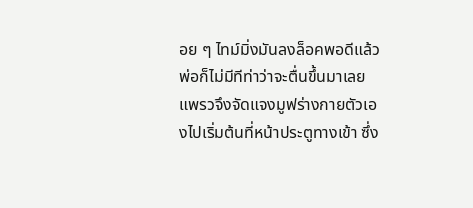อย ๆ ไทม์มิ่งมันลงล็อคพอดีแล้วพ่อก็ไม่มีทีท่าว่าจะตื่นขึ้นมาเลย แพรวจึงจัดแจงมูฟร่างกายตัวเองไปเริ่มต้นที่หน้าประตูทางเข้า ซึ่ง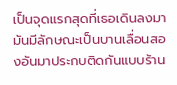เป็นจุดแรกสุดที่เธอเดินลงมา มันมีลักษณะเป็นบานเลื่อนสองอันมาประกบติดกันแบบร้าน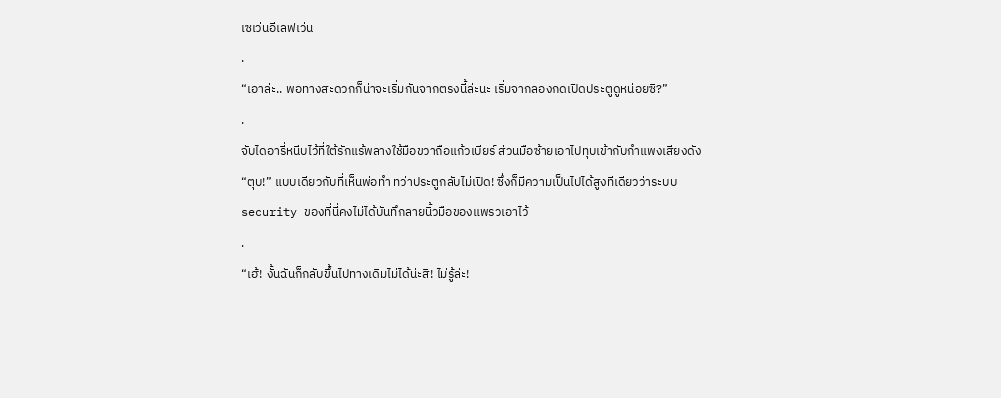เซเว่นอีเลฟเว่น
.
“เอาล่ะ.. พอทางสะดวกก็น่าจะเริ่มกันจากตรงนี้ล่ะนะ เริ่มจากลองกดเปิดประตูดูหน่อยซิ?”
.
จับไดอารี่หนีบไว้ที่ใต้รักแร้พลางใช้มือขวาถือแก้วเบียร์ ส่วนมือซ้ายเอาไปทุบเข้ากับกำแพงเสียงดัง “ตุบ!” แบบเดียวกับที่เห็นพ่อทำ ทว่าประตูกลับไม่เปิด! ซึ่งก็มีความเป็นไปได้สูงทีเดียวว่าระบบ security ของที่นี่คงไม่ได้บันทึกลายนิ้วมือของแพรวเอาไว้
.
“เฮ้! งั้นฉันก็กลับขึ้นไปทางเดิมไม่ได้น่ะสิ! ไม่รู้ล่ะ!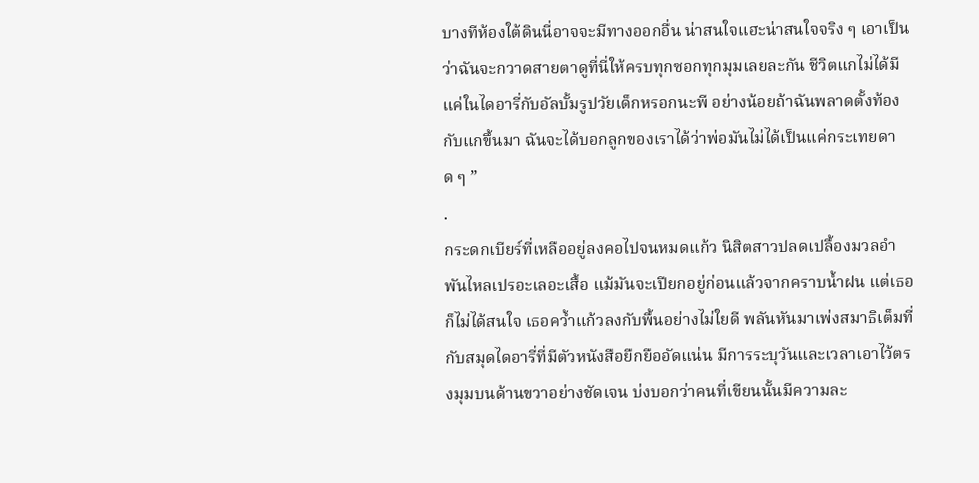บางทีห้องใต้ดินนี่อาจจะมีทางออกอื่น น่าสนใจแฮะน่าสนใจจริง ๆ เอาเป็นว่าฉันจะกวาดสายตาดูที่นี่ให้ครบทุกซอกทุกมุมเลยละกัน ชีวิตแกไม่ได้มีแค่ในไดอารี่กับอัลบั้มรูปวัยเด็กหรอกนะพี อย่างน้อยถ้าฉันพลาดตั้งท้องกับแกขึ้นมา ฉันจะได้บอกลูกของเราได้ว่าพ่อมันไม่ได้เป็นแค่กระเทยดาด ๆ ”
.
กระดกเบียร์ที่เหลืออยู่ลงคอไปจนหมดแก้ว นิสิตสาวปลดเปลื้องมวลอำพันไหลเปรอะเลอะเสื้อ แม้มันจะเปียกอยู่ก่อนแล้วจากคราบน้ำฝน แต่เธอก็ไม่ได้สนใจ เธอคว้ำแก้วลงกับพื้นอย่างไม่ใยดี พลันหันมาเพ่งสมาธิเต็มที่กับสมุดไดอารี่ที่มีตัวหนังสือยืกยืออัดแน่น มีการระบุวันและเวลาเอาไว้ตรงมุมบนด้านขวาอย่างชัดเจน บ่งบอกว่าคนที่เขียนนั้นมีความละ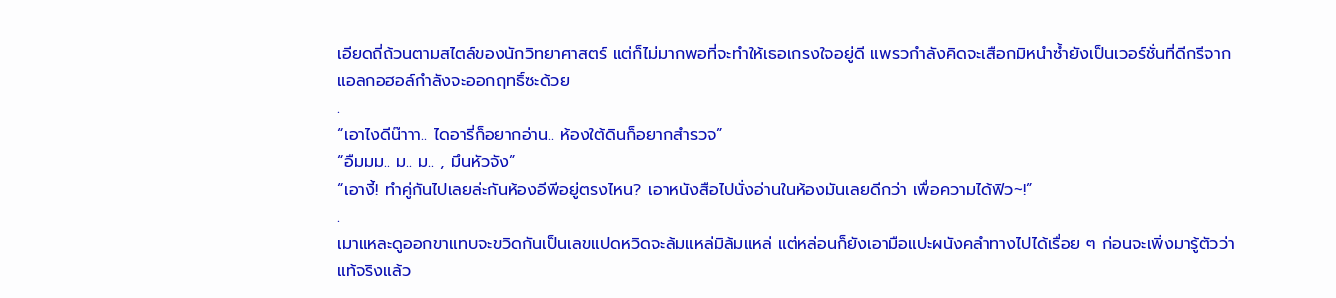เอียดถี่ถ้วนตามสไตล์ของนักวิทยาศาสตร์ แต่ก็ไม่มากพอที่จะทำให้เธอเกรงใจอยู่ดี แพรวกำลังคิดจะเสือกมิหนำซ้ำยังเป็นเวอร์ชั่นที่ดีกรีจากแอลกอฮอล์กำลังจะออกฤทธิ์ซะด้วย
.
“เอาไงดีน๊าาา.. ไดอารี่ก็อยากอ่าน.. ห้องใต้ดินก็อยากสำรวจ”
“อืมมม.. ม.. ม.. , มึนหัวจัง”
“เอางี้! ทำคู่กันไปเลยล่ะกันห้องอีพีอยู่ตรงไหน? เอาหนังสือไปนั่งอ่านในห้องมันเลยดีกว่า เพื่อความได้ฟิว~!”
.
เมาแหละดูออกขาแทบจะขวิดกันเป็นเลขแปดหวิดจะล้มแหล่มิล้มแหล่ แต่หล่อนก็ยังเอามือแปะผนังคลำทางไปได้เรื่อย ๆ ก่อนจะเพิ่งมารู้ตัวว่าแท้จริงแล้ว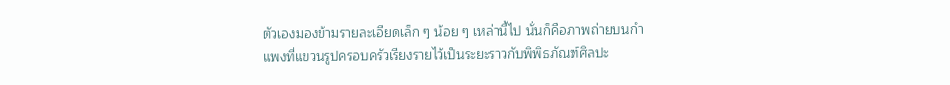ตัวเองมองข้ามรายละเอียดเล็ก ๆ น้อย ๆ เหล่านี้ไป นั่นก็คือภาพถ่ายบนกำแพงที่แขวนรูปครอบครัวเรียงรายไว้เป็นระยะราวกับพิพิธภัณฑ์ศิลปะ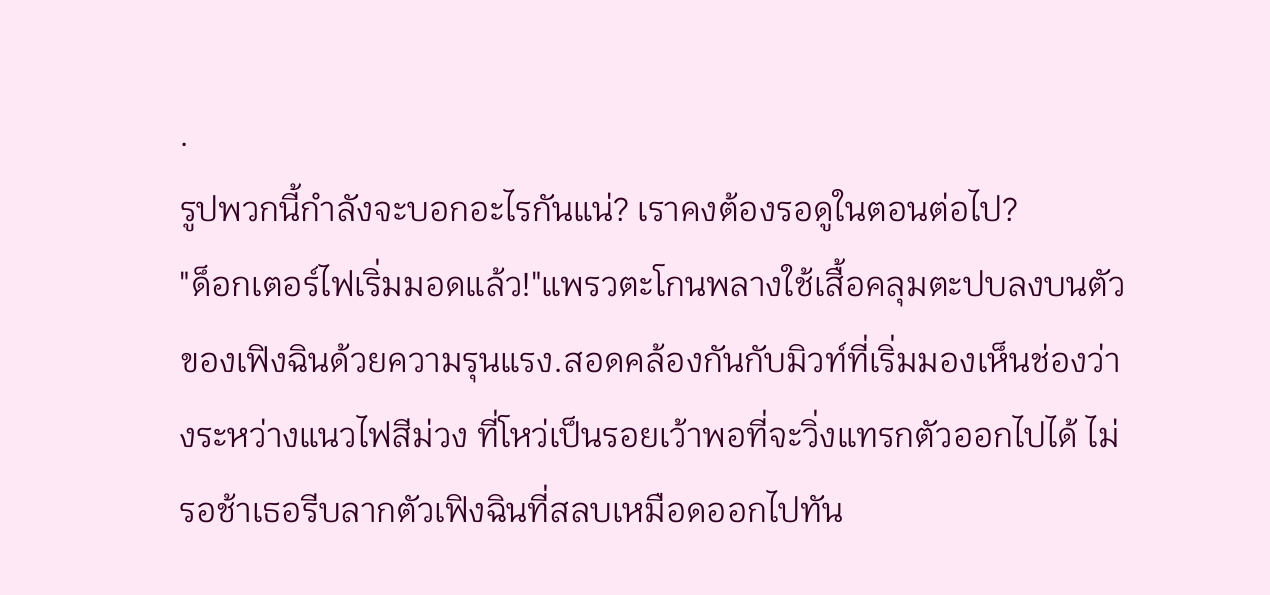.
รูปพวกนี้กำลังจะบอกอะไรกันแน่? เราคงต้องรอดูในตอนต่อไป?
"ด็อกเตอร์ไฟเริ่มมอดแล้ว!"แพรวตะโกนพลางใช้เสื้อคลุมตะปบลงบนตัวของเฟิงฉินด้วยความรุนแรง.สอดคล้องกันกับมิวท์ที่เริ่มมองเห็นช่องว่างระหว่างแนวไฟสีม่วง ที่โหว่เป็นรอยเว้าพอที่จะวิ่งแทรกตัวออกไปได้ ไม่รอช้าเธอรีบลากตัวเฟิงฉินที่สลบเหมือดออกไปทัน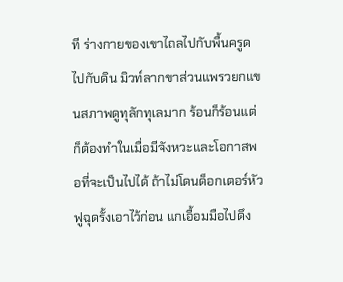ที ร่างกายของเขาไถลไปกับพื้นครูดไปกับดิน มิวท์ลากขาส่วนแพรวยกแขนสภาพดูทุลักทุเลมาก ร้อนก็ร้อนแต่ก็ต้องทำในเมื่อมีจังหวะและโอกาสพอที่จะเป็นไปได้ ถ้าไม่โดนด็อกเตอร์หัวฟูฉุดรั้งเอาไว้ก่อน แกเอื้อมมือไปดึง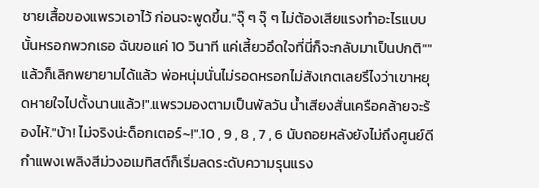ชายเสื้อของแพรวเอาไว้ ก่อนจะพูดขึ้น."จุ๊ ๆ จุ๊ ๆ ไม่ต้องเสียแรงทำอะไรแบบนั้นหรอกพวกเธอ ฉันขอแค่ 10 วินาที แค่เสี้ยวอึดใจที่นี่ก็จะกลับมาเป็นปกติ""แล้วก็เลิกพยายามได้แล้ว พ่อหนุ่มนั่นไม่รอดหรอกไม่สังเกตเลยรึไงว่าเขาหยุดหายใจไปตั้งนานแล้ว!".แพรวมองตามเป็นพัลวัน น้ำเสียงสั่นเครือคล้ายจะร้องไห้."บ้า! ไม่จริงน่ะด็อกเตอร์~!".10 , 9 , 8 , 7 , 6 นับถอยหลังยังไม่ถึงศูนย์ดี กำแพงเพลิงสีม่วงอเมทิสต์ก็เริ่มลดระดับความรุนแรง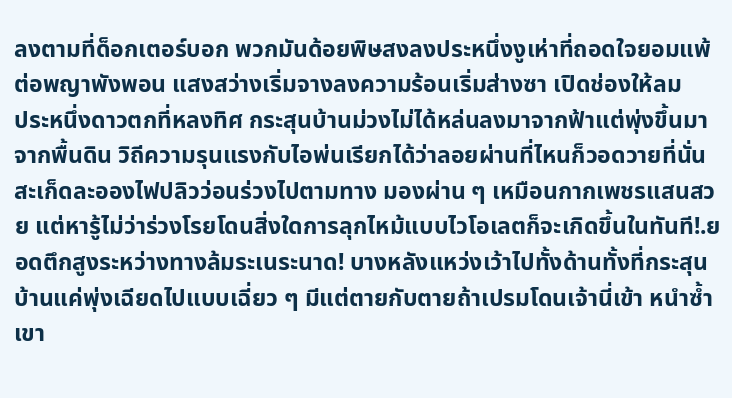ลงตามที่ด็อกเตอร์บอก พวกมันด้อยพิษสงลงประหนึ่งงูเห่าที่ถอดใจยอมแพ้ต่อพญาพังพอน แสงสว่างเริ่มจางลงความร้อนเริ่มส่างซา เปิดช่องให้ลม
ประหนึ่งดาวตกที่หลงทิศ กระสุนบ้านม่วงไม่ได้หล่นลงมาจากฟ้าแต่พุ่งขึ้นมาจากพื้นดิน วิถีความรุนแรงกับไอพ่นเรียกได้ว่าลอยผ่านที่ไหนก็วอดวายที่นั่น สะเก็ดละอองไฟปลิวว่อนร่วงไปตามทาง มองผ่าน ๆ เหมือนกากเพชรแสนสวย แต่หารู้ไม่ว่าร่วงโรยโดนสิ่งใดการลุกไหม้แบบไวโอเลตก็จะเกิดขึ้นในทันที!.ยอดตึกสูงระหว่างทางล้มระเนระนาด! บางหลังแหว่งเว้าไปทั้งด้านทั้งที่กระสุนบ้านแค่พุ่งเฉียดไปแบบเฉี่ยว ๆ มีแต่ตายกับตายถ้าเปรมโดนเจ้านี่เข้า หนำซ้ำเขา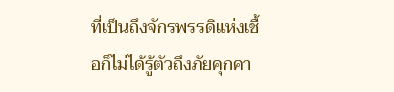ที่เป็นถึงจักรพรรดิแห่งเชื้อก็ไม่ได้รู้ตัวถึงภัยคุกคา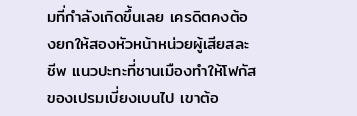มที่กำลังเกิดขึ้นเลย เครดิตคงต้องยกให้สองหัวหน้าหน่วยผู้เสียสละชีพ แนวปะทะที่ชานเมืองทำให้โฟกัสของเปรมเบี่ยงเบนไป เขาต้อ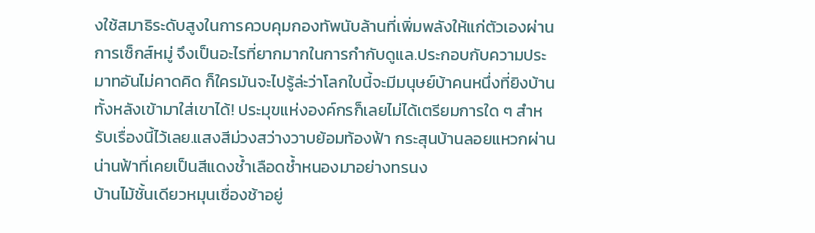งใช้สมาธิระดับสูงในการควบคุมกองทัพนับล้านที่เพิ่มพลังให้แก่ตัวเองผ่านการเซ็กส์หมู่ จึงเป็นอะไรที่ยากมากในการกำกับดูแล.ประกอบกับความประมาทอันไม่คาดคิด ก็ใครมันจะไปรู้ล่ะว่าโลกใบนี้จะมีมนุษย์บ้าคนหนึ่งที่ยิงบ้านทั้งหลังเข้ามาใส่เขาได้! ประมุขแห่งองค์กรก็เลยไม่ได้เตรียมการใด ๆ สำหรับเรื่องนี้ไว้เลย.แสงสีม่วงสว่างวาบย้อมท้องฟ้า กระสุนบ้านลอยแหวกผ่านน่านฟ้าที่เคยเป็นสีแดงช้ำเลือดช้ำหนองมาอย่างทรนง
บ้านไม้ชั้นเดียวหมุนเชื่องช้าอยู่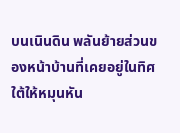บนเนินดิน พลันย้ายส่วนของหน้าบ้านที่เคยอยู่ในทิศใต้ให้หมุนหัน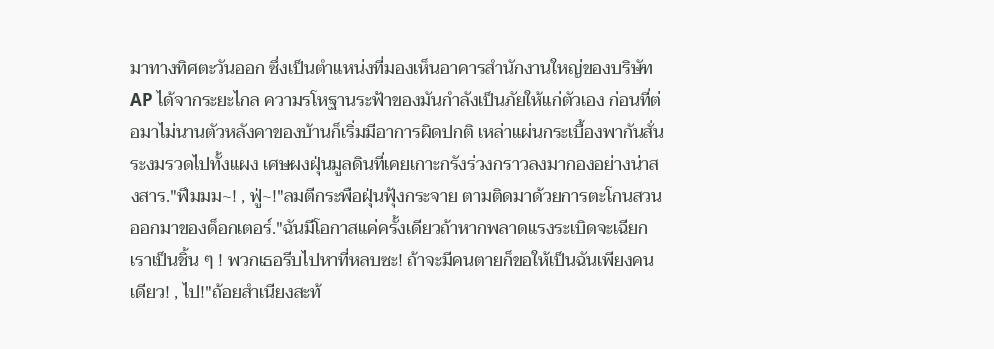มาทางทิศตะวันออก ซึ่งเป็นตำแหน่งที่มองเห็นอาคารสำนักงานใหญ่ของบริษัท AP ได้จากระยะไกล ความรโหฐานระฟ้าของมันกำลังเป็นภัยให้แก่ตัวเอง ก่อนที่ต่อมาไม่นานตัวหลังคาของบ้านก็เริ่มมีอาการผิดปกติ เหล่าแผ่นกระเบื้องพากันสั่นระงมรวดไปทั้งแผง เศษผงฝุ่นมูลดินที่เคยเกาะกรังร่วงกราวลงมากองอย่างน่าสงสาร."ฟึมมม~! , ฟู่~!"ลมตีกระพือฝุ่นฟุ้งกระจาย ตามติดมาด้วยการตะโกนสวนออกมาของด็อกเตอร์."ฉันมีโอกาสแค่ครั้งเดียวถ้าหากพลาดแรงระเบิดจะเฉียกเราเป็นชิ้น ๆ ! พวกเธอรีบไปหาที่หลบซะ! ถ้าจะมีคนตายก็ขอให้เป็นฉันเพียงคนเดียว! , ไป!"ถ้อยสำเนียงสะท้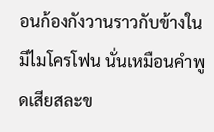อนก้องกังวานราวกับข้างในมีไมโครโฟน นั่นเหมือนคำพูดเสียสละข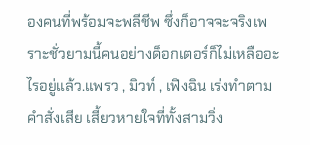องคนที่พร้อมจะพลีชีพ ซึ่งก็อาจจะจริงเพราะชั่วยามนี้คนอย่างด็อกเตอร์ก็ไม่เหลืออะไรอยู่แล้ว.แพรว , มิวท์ , เฟิงฉิน เร่งทำตามคำสั่งเสีย เสี้ยวหายใจที่ทั้งสามวิ่ง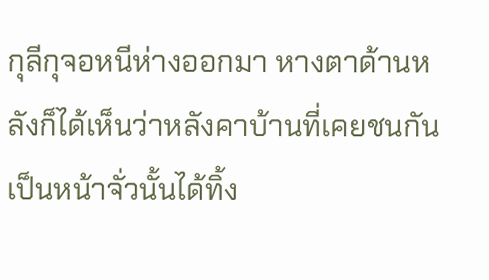กุลีกุจอหนีห่างออกมา หางตาด้านหลังก็ได้เห็นว่าหลังคาบ้านที่เคยชนกันเป็นหน้าจั่วนั้นได้ทิ้ง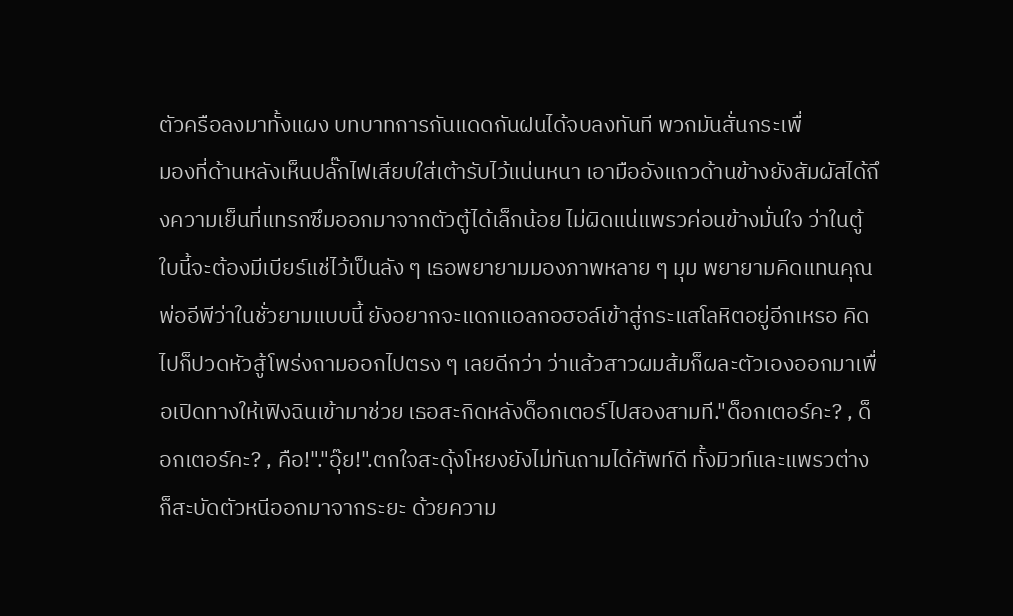ตัวครือลงมาทั้งแผง บทบาทการกันแดดกันฝนได้จบลงทันที พวกมันสั่นกระเพื่
มองที่ด้านหลังเห็นปลั๊กไฟเสียบใส่เต้ารับไว้แน่นหนา เอามืออังแถวด้านข้างยังสัมผัสได้ถึงความเย็นที่แทรกซึมออกมาจากตัวตู้ได้เล็กน้อย ไม่ผิดแน่แพรวค่อนข้างมั่นใจ ว่าในตู้ใบนี้จะต้องมีเบียร์แช่ไว้เป็นลัง ๆ เธอพยายามมองภาพหลาย ๆ มุม พยายามคิดแทนคุณพ่ออีพีว่าในชั่วยามแบบนี้ ยังอยากจะแดกแอลกอฮอล์เข้าสู่กระแสโลหิตอยู่อีกเหรอ คิดไปก็ปวดหัวสู้โพร่งถามออกไปตรง ๆ เลยดีกว่า ว่าแล้วสาวผมส้มก็ผละตัวเองออกมาเพื่อเปิดทางให้เฟิงฉินเข้ามาช่วย เธอสะกิดหลังด็อกเตอร์ไปสองสามที."ด็อกเตอร์คะ? , ด็อกเตอร์คะ? , คือ!"."อุ๊ย!".ตกใจสะดุ้งโหยงยังไม่ทันถามได้ศัพท์ดี ทั้งมิวท์และแพรวต่างก็สะบัดตัวหนีออกมาจากระยะ ด้วยความ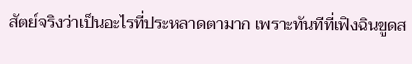สัตย์จริงว่าเป็นอะไรที่ประหลาดตามาก เพราะทันทีที่เฟิงฉินขูดส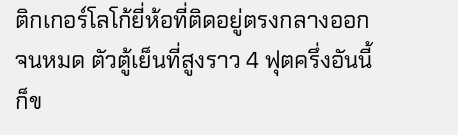ติกเกอร์โลโก้ยี่ห้อที่ติดอยู่ตรงกลางออกจนหมด ตัวตู้เย็นที่สูงราว 4 ฟุตครึ่งอันนี้ก็ข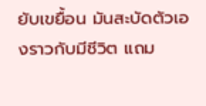ยับเขยื้อน มันสะบัดตัวเองราวกับมีชีวิต แถม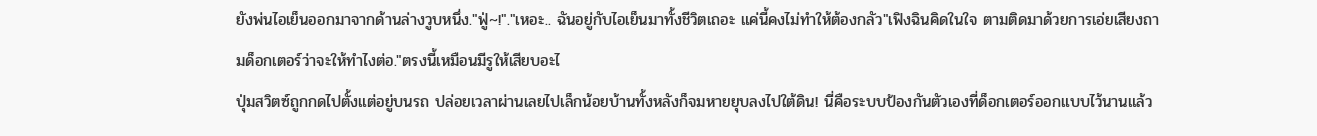ยังพ่นไอเย็นออกมาจากด้านล่างวูบหนึ่ง."ฟู่~!"."เหอะ.. ฉันอยู่กับไอเย็นมาทั้งชีวิตเถอะ แค่นี้คงไม่ทำให้ต้องกลัว"เฟิงฉินคิดในใจ ตามติดมาด้วยการเอ่ยเสียงถามด็อกเตอร์ว่าจะให้ทำไงต่อ."ตรงนี้เหมือนมีรูให้เสียบอะไ
ปุ่มสวิตซ์ถูกกดไปตั้งแต่อยู่บนรถ ปล่อยเวลาผ่านเลยไปเล็กน้อยบ้านทั้งหลังก็จมหายยุบลงไปใต้ดิน! นี่คือระบบป้องกันตัวเองที่ด็อกเตอร์ออกแบบไว้นานแล้ว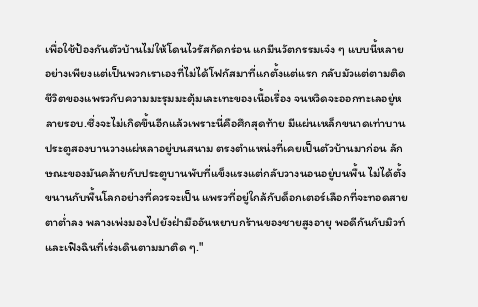เพื่อใช้ป้องกันตัวบ้านไม่ให้โดนไวรัสกัดกร่อน แกมีนวัตกรรมเจ๋ง ๆ แบบนี้หลายอย่างเพียงแต่เป็นพวกเราเองที่ไม่ได้โฟกัสมาที่แกตั้งแต่แรก กลับมัวแต่ตามติดชีวิตของแพรวกับความมะรุมมะตุ้มเละเทะของเนื้อเรื่อง จนหวิดจะออกทะเลอยู่หลายรอบ.ซึ่งจะไม่เกิดขึ้นอีกแล้วเพราะนี่คือศึกสุดท้าย มีแผ่นเหล็กขนาดเท่าบานประตูสองบานวางแผ่หลาอยู่บนสนาม ตรงตำแหน่งที่เคยเป็นตัวบ้านมาก่อน ลักษณะของมันคล้ายกับประตูบานพับที่แข็งแรงแต่กลับวางนอนอยู่บนพื้น ไม่ได้ตั้งขนานกับพื้นโลกอย่างที่ควรจะเป็น แพรวที่อยู่ใกล้กับด็อกเตอร์เลือกที่จะทอดสายตาต่ำลง พลางเพ่งมองไปยังฝ่ามืออันหยาบกร้านของชายสูงอายุ พอดีกันกับมิวท์และเฟิงฉินที่เร่งเดินตามมาติด ๆ."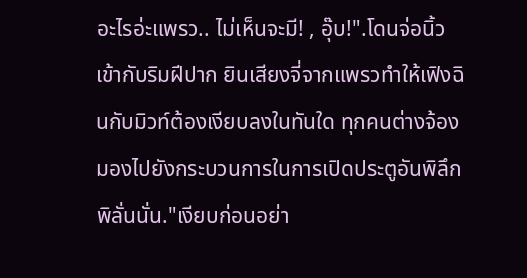อะไรอ่ะแพรว.. ไม่เห็นจะมี! , อุ๊บ!".โดนจ่อนิ้วเข้ากับริมฝีปาก ยินเสียงจี่จากแพรวทำให้เฟิงฉินกับมิวท์ต้องเงียบลงในทันใด ทุกคนต่างจ้องมองไปยังกระบวนการในการเปิดประตูอันพิลึกพิลั่นนั่น."เงียบก่อนอย่า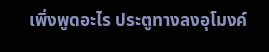เพิ่งพูดอะไร ประตูทางลงอุโมงค์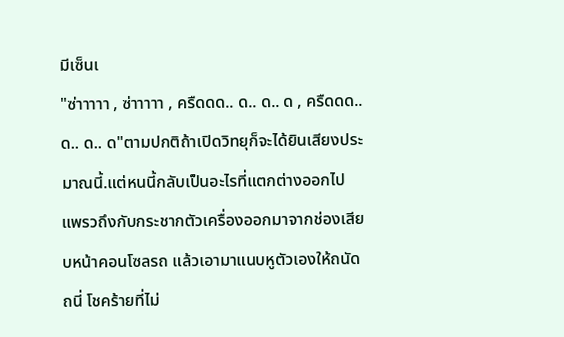มีเซ็นเ
"ซ่าาาาา , ซ่าาาาา , ครืดดด.. ด.. ด.. ด , ครืดดด.. ด.. ด.. ด"ตามปกติถ้าเปิดวิทยุก็จะได้ยินเสียงประมาณนี้.แต่หนนี้กลับเป็นอะไรที่แตกต่างออกไป แพรวถึงกับกระชากตัวเครื่องออกมาจากช่องเสียบหน้าคอนโซลรถ แล้วเอามาแนบหูตัวเองให้ถนัดถนี่ โชคร้ายที่ไม่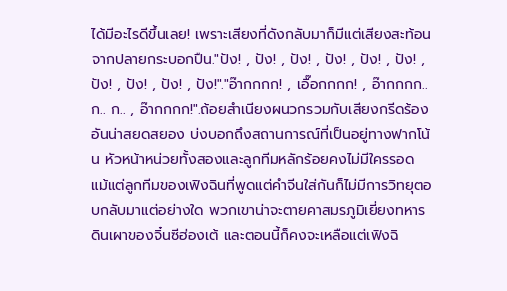ได้มีอะไรดีขึ้นเลย! เพราะเสียงที่ดังกลับมาก็มีแต่เสียงสะท้อนจากปลายกระบอกปืน."ปัง! , ปัง! , ปัง! , ปัง! , ปัง! , ปัง! , ปัง! , ปัง! , ปัง! , ปัง!"."อ๊ากกกก! , เอื๊อกกกก! , อ๊ากกกก.. ก.. ก.. , อ๊ากกกก!".ถ้อยสำเนียงผนวกรวมกับเสียงกรีดร้องอันน่าสยดสยอง บ่งบอกถึงสถานการณ์ที่เป็นอยู่ทางฟากโน้น หัวหน้าหน่วยทั้งสองและลูกทีมหลักร้อยคงไม่มีใครรอด แม้แต่ลูกทีมของเฟิงฉินที่พูดแต่คำจีนใส่กันก็ไม่มีการวิทยุตอบกลับมาแต่อย่างใด พวกเขาน่าจะตายคาสมรภูมิเยี่ยงทหารดินเผาของจิ๋นซีฮ่องเต้ และตอนนี้ก็คงจะเหลือแต่เฟิงฉิ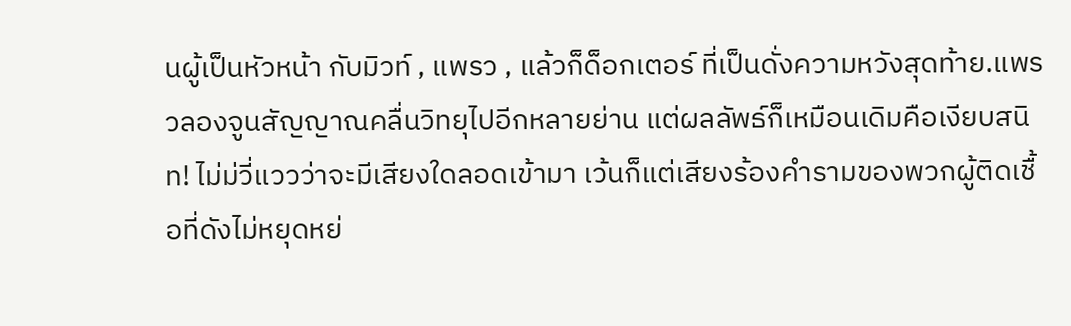นผู้เป็นหัวหน้า กับมิวท์ , แพรว , แล้วก็ด็อกเตอร์ ที่เป็นดั่งความหวังสุดท้าย.แพรวลองจูนสัญญาณคลื่นวิทยุไปอีกหลายย่าน แต่ผลลัพธ์ก็เหมือนเดิมคือเงียบสนิท! ไม่ม่วี่แววว่าจะมีเสียงใดลอดเข้ามา เว้นก็แต่เสียงร้องคำรามของพวกผู้ติดเชื้อที่ดังไม่หยุดหย่